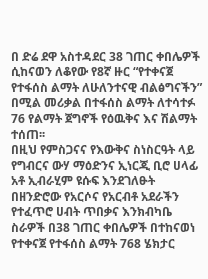በ ድሬ ደዋ አስተዳደር 38 ገጠር ቀበሌዎች ሲከናወን ለቆየው የ8ኛ ዙር “የተቀናጀ የተፋሰስ ልማት ለሁለንተናዊ ብልፅግናችን” በሚል መሪቃል በተፋሰስ ልማት ለተሳተፉ 76 የልማት ጀግኖች የዕዉቅና እና ሽልማት ተሰጠ፡፡
በዚህ የምስጋናና የእውቅና ስነስርዓት ላይ የግብርና ውሃ ማዕድንና ኢነርጂ ቢሮ ሀላፊ አቶ ኢብራሂም ዩሱፍ እንደገለፁት በዘንድሮው የአርሶና የአርብቶ አደራችን የተፈጥሮ ሀብት ጥበቃና እንክብካቤ ስራዎች በ38 ገጠር ቀበሌዎች በተከናወነ የተቀናጀ የተፋሰስ ልማት 768 ሄክታር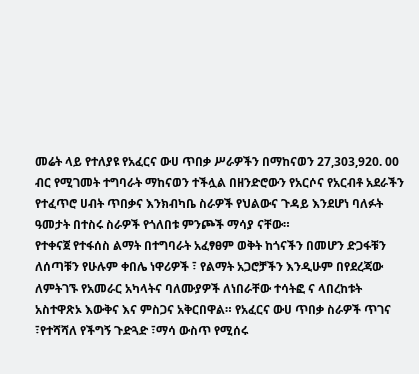መሬት ላይ የተለያዩ የአፈርና ውሀ ጥበቃ ሥራዎችን በማከናወን 27,303,920. 00 ብር የሚገመት ተግባራት ማከናወን ተችሏል በዘንድሮውን የአርሶና የአርብቶ አደራችን የተፈጥሮ ሀብት ጥበቃና እንክብካቤ ስራዎች የህልውና ጉዳይ እንደሆነ ባለፉት ዓመታት በተስሩ ስራዎች የጎለበቱ ምንጮች ማሳያ ናቸው።
የተቀናጀ የተፋሰስ ልማት በተግባራት አፈፃፀም ወቅት ከጎናችን በመሆን ድጋፋቹን ለሰጣቹን የሁሉም ቀበሌ ነዋሪዎች ፣ የልማት አጋሮቻችን እንዲሁም በየደረጃው ለምትገኙ የአመራር አካላትና ባለሙያዎች ለነበራቸው ተሳትፎ ና ላበረከቱት አስተዋጽኦ እውቅና እና ምስጋና አቅርበዋል። የአፈርና ውሀ ጥበቃ ስራዎች ጥገና ፣የተሻሻለ የችግኝ ጉድጓድ ፣ማሳ ውስጥ የሚሰሩ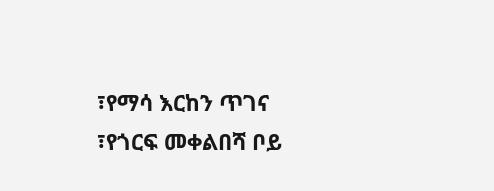፣የማሳ እርከን ጥገና ፣የጎርፍ መቀልበሻ ቦይ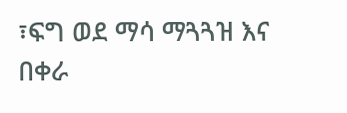፣ፍግ ወደ ማሳ ማጓጓዝ እና በቀራ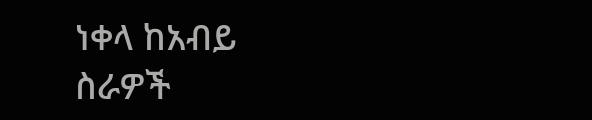ነቀላ ከአብይ ስራዎች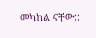መካከል ናቸው::